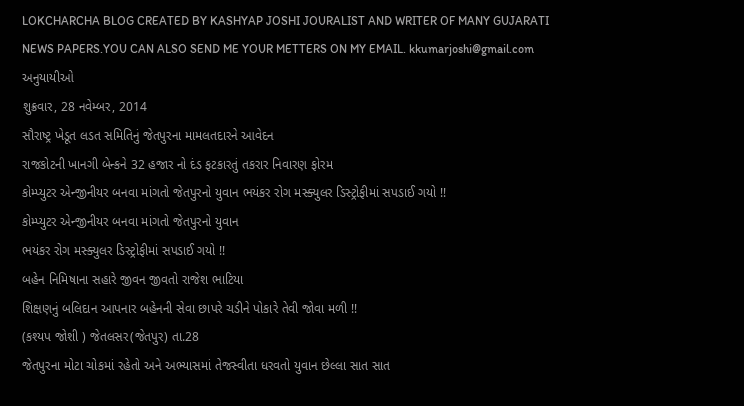LOKCHARCHA BLOG CREATED BY KASHYAP JOSHI JOURALIST AND WRITER OF MANY GUJARATI NEWS PAPERS.YOU CAN ALSO SEND ME YOUR METTERS ON MY EMAIL. kkumarjoshi@gmail.com
અનુયાયીઓ
શુક્રવાર, 28 નવેમ્બર, 2014
સૌરાષ્ટ્ર ખેડૂત લડત સમિતિનું જેતપુરના મામલતદારને આવેદન
રાજકોટની ખાનગી બેન્કને 32 હજાર નો દંડ ફટકારતું તકરાર નિવારણ ફોરમ
કોમ્પ્યુટર એન્જીનીયર બનવા માંગતો જેતપુરનો યુવાન ભયંકર રોગ મસ્ક્યુલર ડિસ્ટ્રોફીમાં સપડાઈ ગયો !!
કોમ્પ્યુટર એન્જીનીયર બનવા માંગતો જેતપુરનો યુવાન
ભયંકર રોગ મસ્ક્યુલર ડિસ્ટ્રોફીમાં સપડાઈ ગયો !!
બહેન નિમિષાના સહારે જીવન જીવતો રાજેશ ભાટિયા
શિક્ષણનું બલિદાન આપનાર બહેનની સેવા છાપરે ચડીને પોકારે તેવી જોવા મળી !!
(કશ્યપ જોશી ) જેતલસર(જેતપુર) તા.28
જેતપુરના મોટા ચોકમાં રહેતો અને અભ્યાસમાં તેજસ્વીતા ધરવતો યુવાન છેલ્લા સાત સાત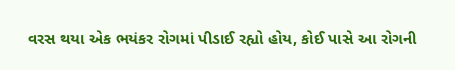વરસ થયા એક ભયંકર રોગમાં પીડાઈ રહ્યો હોય, કોઈ પાસે આ રોગની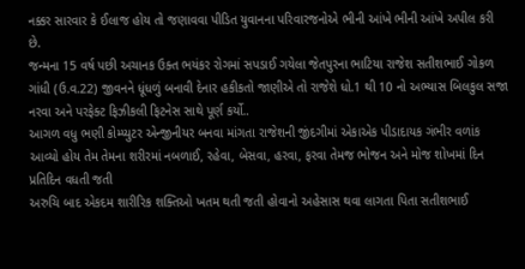નક્કર સારવાર કે ઈલાજ હોય તો જણાવવા પીડિત યુવાનના પરિવારજનોએ ભીની આંખે ભીની આંખે અપીલ કરી છે.
જન્મના 15 વર્ષ પછી અચાનક ઉક્ત ભયંકર રોગમાં સપડાઈ ગયેલા જેતપુરના ભાટિયા રાજેશ સતીશભાઈ ગોકળ ગાંધી (ઉ.વ.22) જીવનને ધૂંધળું બનાવી દેનાર હકીકતો જાણીએ તો રાજેશે ધો.1 થી 10 નો અભ્યાસ બિલકુલ સજા નરવા અને પરફેક્ટ ફિઝીકલી ફિટનેસ સાથે પૂર્ણ કર્યો..
આગળ વધુ ભણી કોમ્પ્યુટર એન્જીનીયર બનવા માંગતા રાજેશની જીંદગીમાં એકાએક પીડાદાયક ગંભીર વળાંક આવ્યો હોય તેમ તેમના શરીરમાં નબળાઈ, રહેવા, બેસવા, હરવા, ફરવા તેમજ ભોજન અને મોજ શોખમાં દિન પ્રતિદિન વધતી જતી
અરુચિ બાદ એકદમ શારીરિક શક્તિઓ ખતમ થતી જતી હોવાનો અહેસાસ થવા લાગતા પિતા સતીશભાઈ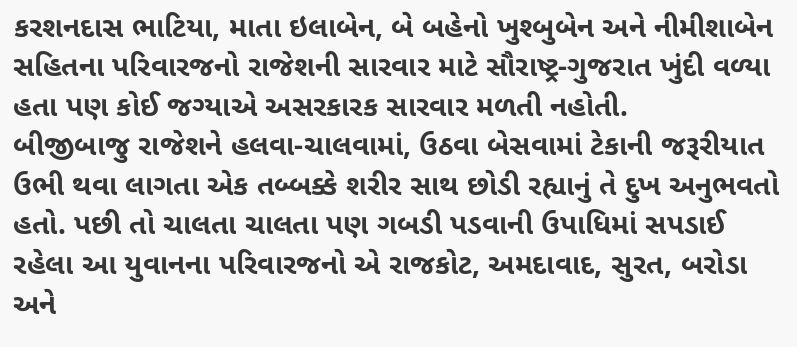કરશનદાસ ભાટિયા, માતા ઇલાબેન, બે બહેનો ખુશ્બુબેન અને નીમીશાબેન સહિતના પરિવારજનો રાજેશની સારવાર માટે સૌરાષ્ટ્ર-ગુજરાત ખુંદી વળ્યા હતા પણ કોઈ જગ્યાએ અસરકારક સારવાર મળતી નહોતી.
બીજીબાજુ રાજેશને હલવા-ચાલવામાં, ઉઠવા બેસવામાં ટેકાની જરૂરીયાત ઉભી થવા લાગતા એક તબ્બક્કે શરીર સાથ છોડી રહ્યાનું તે દુખ અનુભવતો હતો. પછી તો ચાલતા ચાલતા પણ ગબડી પડવાની ઉપાધિમાં સપડાઈ રહેલા આ યુવાનના પરિવારજનો એ રાજકોટ, અમદાવાદ, સુરત, બરોડા અને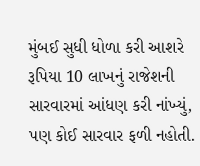મુંબઈ સુધી ધોળા કરી આશરે રૂપિયા 10 લાખનું રાજેશની સારવારમાં આંધણ કરી નાંખ્યું, પણ કોઈ સારવાર ફળી નહોતી.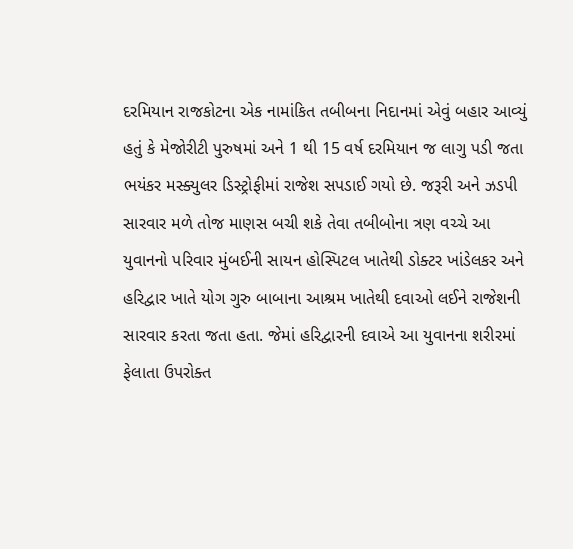દરમિયાન રાજકોટના એક નામાંકિત તબીબના નિદાનમાં એવું બહાર આવ્યું હતું કે મેજોરીટી પુરુષમાં અને 1 થી 15 વર્ષ દરમિયાન જ લાગુ પડી જતા ભયંકર મસ્ક્યુલર ડિસ્ટ્રોફીમાં રાજેશ સપડાઈ ગયો છે. જરૂરી અને ઝડપી સારવાર મળે તોજ માણસ બચી શકે તેવા તબીબોના ત્રણ વચ્ચે આ યુવાનનો પરિવાર મુંબઈની સાયન હોસ્પિટલ ખાતેથી ડોક્ટર ખાંડેલકર અને હરિદ્વાર ખાતે યોગ ગુરુ બાબાના આશ્રમ ખાતેથી દવાઓ લઈને રાજેશની સારવાર કરતા જતા હતા. જેમાં હરિદ્વારની દવાએ આ યુવાનના શરીરમાં ફેલાતા ઉપરોક્ત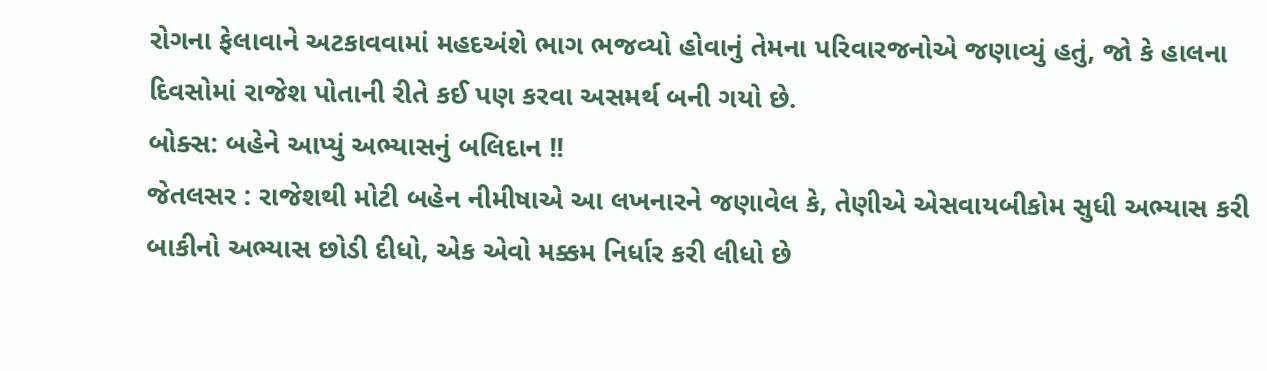રોગના ફેલાવાને અટકાવવામાં મહદઅંશે ભાગ ભજવ્યો હોવાનું તેમના પરિવારજનોએ જણાવ્યું હતું, જો કે હાલના દિવસોમાં રાજેશ પોતાની રીતે કઈ પણ કરવા અસમર્થ બની ગયો છે.
બોક્સ: બહેને આપ્યું અભ્યાસનું બલિદાન !!
જેતલસર : રાજેશથી મોટી બહેન નીમીષાએ આ લખનારને જણાવેલ કે, તેણીએ એસવાયબીકોમ સુધી અભ્યાસ કરી બાકીનો અભ્યાસ છોડી દીધો, એક એવો મક્કમ નિર્ધાર કરી લીધો છે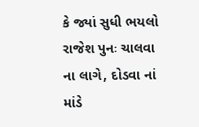કે જ્યાં સુધી ભયલો રાજેશ પુનઃ ચાલવા ના લાગે, દોડવા નાં માંડે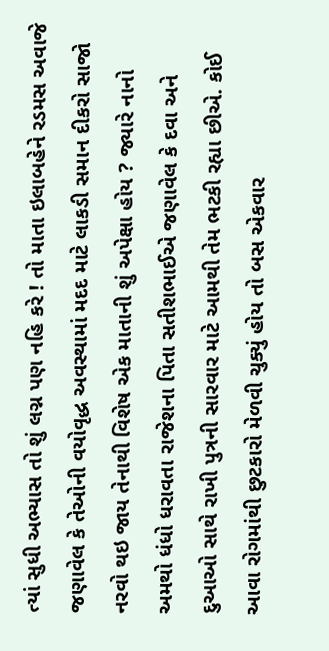ત્યાં સુધી અભ્યાસ તો શું લગ્ન પણ નહિ કરે ! તો માતા ઇલાબહેને રડમસ અવાજે જણાવેલ કે તેઓની વયોવૃદ્ધ અવસ્થામાં મદદ માટે લાકડી સમાન દીકરો સાજો નરવો થઇ જાય તેનાથી વિશેષ એક માતાની શું અપેક્ષા હોય ? જ્યારે નાનો અમથો ધંધો ધરાવતા રાજેશના પિતા સતીશભાઈએ જણાવેલ કે દવા અને દુઆઓ સાથે રાખી પુત્રની સારવાર માટે આમથી તેમ ભટકી રહ્યા છીએ. કોઈ આવા રોગમાંથી છુટકારો મેળવી ચુક્યું હોય તો બસ એકવાર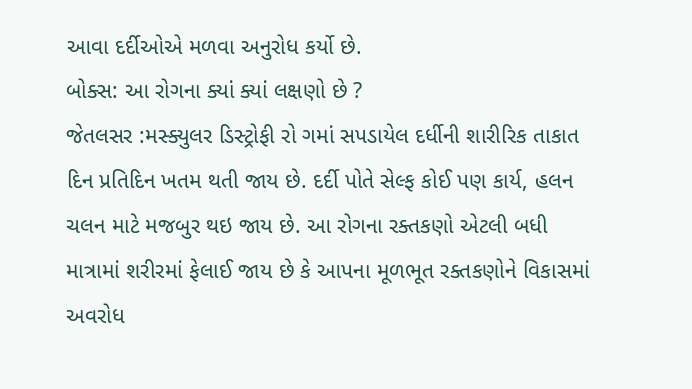આવા દર્દીઓએ મળવા અનુરોધ કર્યો છે.
બોક્સ: આ રોગના ક્યાં ક્યાં લક્ષણો છે ?
જેતલસર :મસ્ક્યુલર ડિસ્ટ્રોફી રો ગમાં સપડાયેલ દર્ધીની શારીરિક તાકાત દિન પ્રતિદિન ખતમ થતી જાય છે. દર્દી પોતે સેલ્ફ કોઈ પણ કાર્ય, હલન ચલન માટે મજબુર થઇ જાય છે. આ રોગના રક્તકણો એટલી બધી માત્રામાં શરીરમાં ફેલાઈ જાય છે કે આપના મૂળભૂત રક્તકણોને વિકાસમાં અવરોધ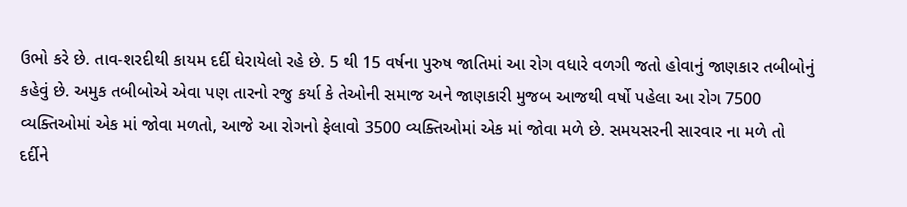ઉભો કરે છે. તાવ-શરદીથી કાયમ દર્દી ઘેરાયેલો રહે છે. 5 થી 15 વર્ષના પુરુષ જાતિમાં આ રોગ વધારે વળગી જતો હોવાનું જાણકાર તબીબોનું કહેવું છે. અમુક તબીબોએ એવા પણ તારનો રજુ કર્યા કે તેઓની સમાજ અને જાણકારી મુજબ આજથી વર્ષો પહેલા આ રોગ 7500 વ્યક્તિઓમાં એક માં જોવા મળતો, આજે આ રોગનો ફેલાવો 3500 વ્યક્તિઓમાં એક માં જોવા મળે છે. સમયસરની સારવાર ના મળે તો દર્દીને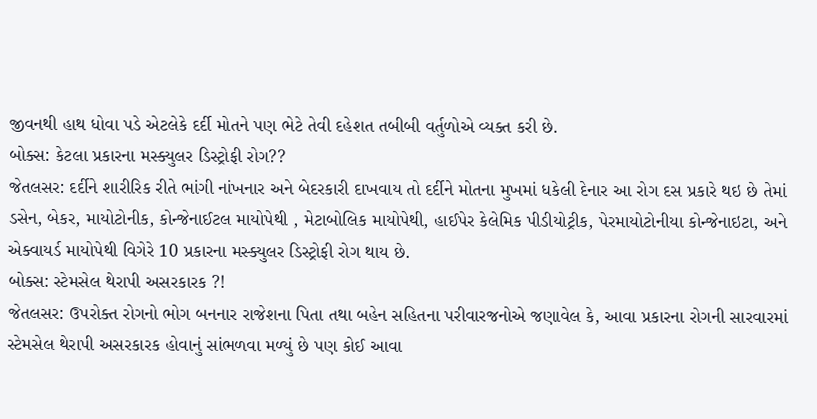જીવનથી હાથ ધોવા પડે એટલેકે દર્દી મોતને પણ ભેટે તેવી દહેશત તબીબી વર્તુળોએ વ્યક્ત કરી છે.
બોક્સ: કેટલા પ્રકારના મસ્ક્યુલર ડિસ્ટ્રોફી રોગ??
જેતલસર: દર્દીને શારીરિક રીતે ભાંગી નાંખનાર અને બેદરકારી દાખવાય તો દર્દીને મોતના મુખમાં ધકેલી દેનાર આ રોગ દસ પ્રકારે થઇ છે તેમાં ડસેન, બેકર, માયોટોનીક, કોન્જેનાઈટલ માયોપેથી , મેટાબોલિક માયોપેથી, હાઈપેર કેલેમિક પીડીયોટ્રીક, પેરમાયોટોનીયા કોન્જેનાઇટા, અને એક્વાયર્ડ માયોપેથી વિગેરે 10 પ્રકારના મસ્ક્યુલર ડિસ્ટ્રોફી રોગ થાય છે.
બોક્સ: સ્ટેમસેલ થેરાપી અસરકારક ?!
જેતલસર: ઉપરોક્ત રોગનો ભોગ બનનાર રાજેશના પિતા તથા બહેન સહિતના પરીવારજનોએ જણાવેલ કે, આવા પ્રકારના રોગની સારવારમાં સ્ટેમસેલ થેરાપી અસરકારક હોવાનું સાંભળવા મળ્યું છે પણ કોઈ આવા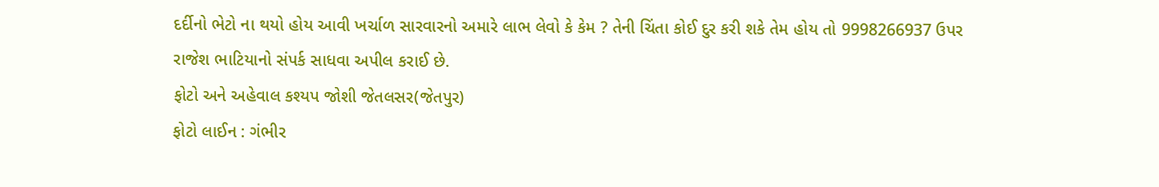દર્દીનો ભેટો ના થયો હોય આવી ખર્ચાળ સારવારનો અમારે લાભ લેવો કે કેમ ? તેની ચિંતા કોઈ દુર કરી શકે તેમ હોય તો 9998266937 ઉપર રાજેશ ભાટિયાનો સંપર્ક સાધવા અપીલ કરાઈ છે.
ફોટો અને અહેવાલ કશ્યપ જોશી જેતલસર(જેતપુર)
ફોટો લાઈન : ગંભીર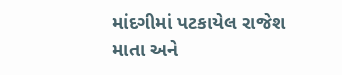માંદગીમાં પટકાયેલ રાજેશ માતા અને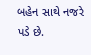બહેન સાથે નજરે પડે છે.